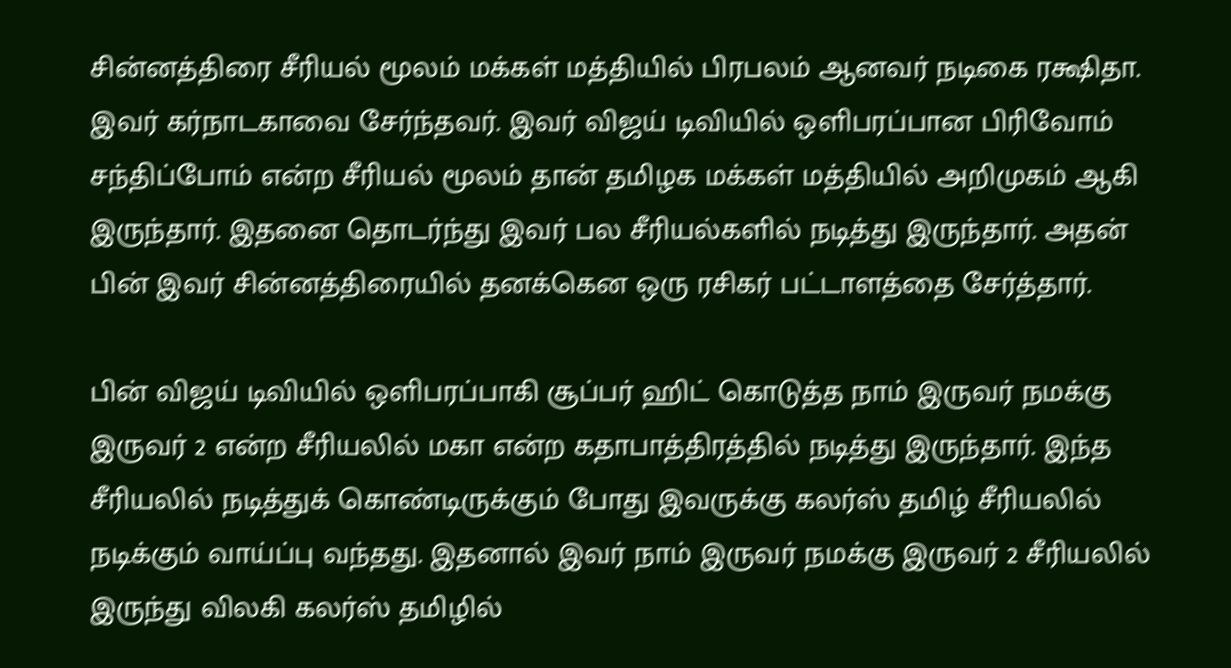சின்னத்திரை சீரியல் மூலம் மக்கள் மத்தியில் பிரபலம் ஆனவர் நடிகை ரக்ஷிதா. இவர் கர்நாடகாவை சேர்ந்தவர். இவர் விஜய் டிவியில் ஒளிபரப்பான பிரிவோம் சந்திப்போம் என்ற சீரியல் மூலம் தான் தமிழக மக்கள் மத்தியில் அறிமுகம் ஆகி இருந்தார். இதனை தொடர்ந்து இவர் பல சீரியல்களில் நடித்து இருந்தார். அதன் பின் இவர் சின்னத்திரையில் தனக்கென ஒரு ரசிகர் பட்டாளத்தை சேர்த்தார்.

பின் விஜய் டிவியில் ஒளிபரப்பாகி சூப்பர் ஹிட் கொடுத்த நாம் இருவர் நமக்கு இருவர் 2 என்ற சீரியலில் மகா என்ற கதாபாத்திரத்தில் நடித்து இருந்தார். இந்த சீரியலில் நடித்துக் கொண்டிருக்கும் போது இவருக்கு கலர்ஸ் தமிழ் சீரியலில் நடிக்கும் வாய்ப்பு வந்தது. இதனால் இவர் நாம் இருவர் நமக்கு இருவர் 2 சீரியலில் இருந்து விலகி கலர்ஸ் தமிழில்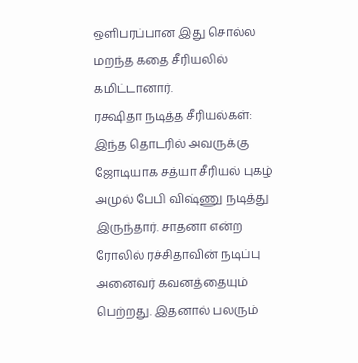ஒளிபரப்பான இது சொல்ல மறந்த கதை சீரியலில் கமிட்டானார்.
ரக்ஷிதா நடித்த சீரியல்கள்:
இந்த தொடரில் அவருக்கு ஜோடியாக சத்யா சீரியல் புகழ் அமுல் பேபி விஷ்ணு நடித்து இருந்தார். சாதனா என்ற ரோலில் ரச்சிதாவின் நடிப்பு அனைவர் கவனத்தையும் பெற்றது. இதனால் பலரும்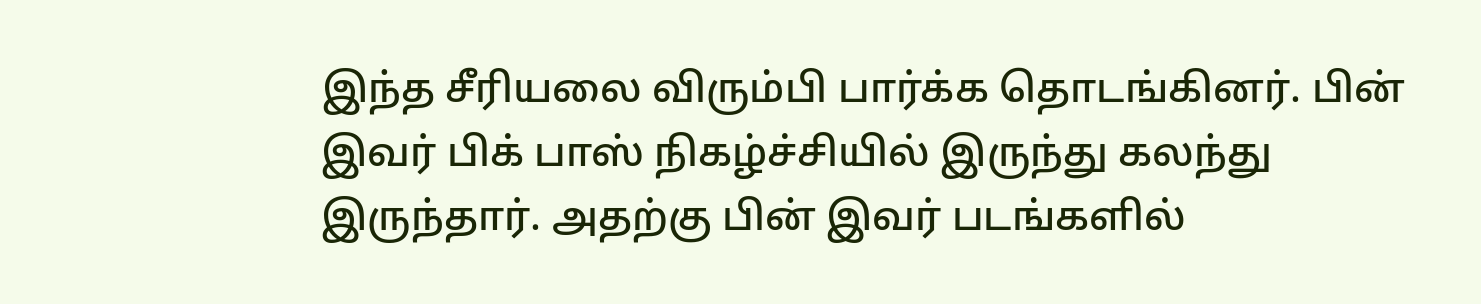இந்த சீரியலை விரும்பி பார்க்க தொடங்கினர். பின் இவர் பிக் பாஸ் நிகழ்ச்சியில் இருந்து கலந்து இருந்தார். அதற்கு பின் இவர் படங்களில்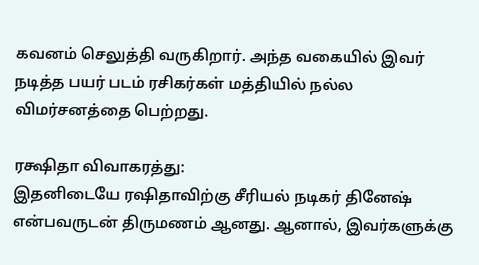கவனம் செலுத்தி வருகிறார். அந்த வகையில் இவர் நடித்த பயர் படம் ரசிகர்கள் மத்தியில் நல்ல விமர்சனத்தை பெற்றது.

ரக்ஷிதா விவாகரத்து:
இதனிடையே ரஷிதாவிற்கு சீரியல் நடிகர் தினேஷ் என்பவருடன் திருமணம் ஆனது. ஆனால், இவர்களுக்கு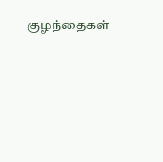குழந்தைகள்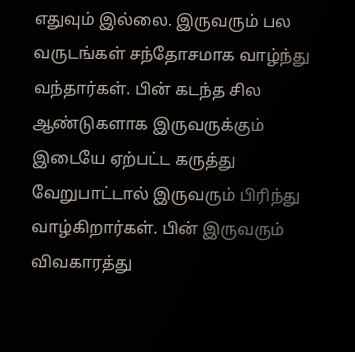எதுவும் இல்லை. இருவரும் பல வருடங்கள் சந்தோசமாக வாழ்ந்து வந்தார்கள். பின் கடந்த சில ஆண்டுகளாக இருவருக்கும் இடையே ஏற்பட்ட கருத்து வேறுபாட்டால் இருவரும் பிரிந்து வாழ்கிறார்கள். பின் இருவரும் விவகாரத்து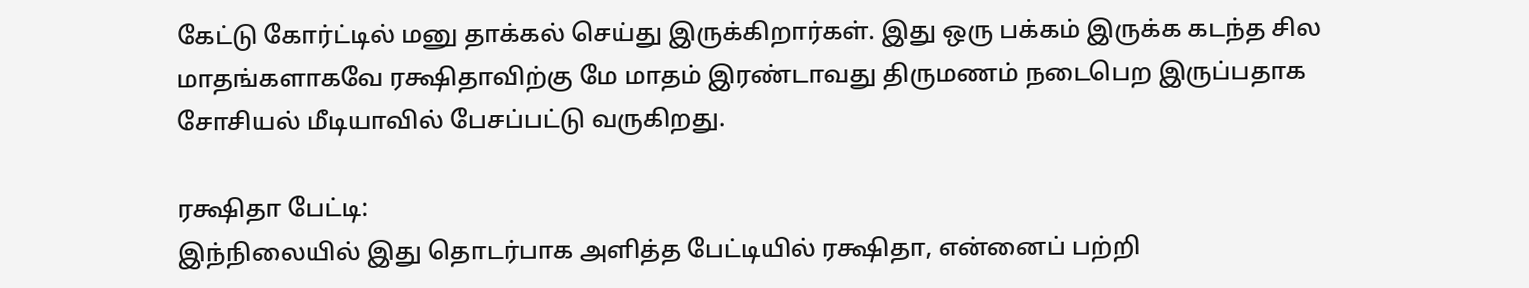கேட்டு கோர்ட்டில் மனு தாக்கல் செய்து இருக்கிறார்கள். இது ஒரு பக்கம் இருக்க கடந்த சில மாதங்களாகவே ரக்ஷிதாவிற்கு மே மாதம் இரண்டாவது திருமணம் நடைபெற இருப்பதாக சோசியல் மீடியாவில் பேசப்பட்டு வருகிறது.

ரக்ஷிதா பேட்டி:
இந்நிலையில் இது தொடர்பாக அளித்த பேட்டியில் ரக்ஷிதா, என்னைப் பற்றி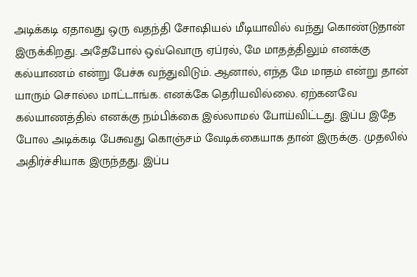அடிக்கடி ஏதாவது ஒரு வதந்தி சோஷியல் மீடியாவில் வந்து கொண்டுதான் இருக்கிறது. அதேபோல் ஒவ்வொரு ஏப்ரல், மே மாதத்திலும் எனக்கு கல்யாணம் என்று பேச்சு வந்துவிடும். ஆனால், எந்த மே மாதம் என்று தான் யாரும் சொல்ல மாட்டாங்க. எனக்கே தெரியவில்லை. ஏற்கனவே கல்யாணத்தில் எனக்கு நம்பிக்கை இல்லாமல் போய்விட்டது. இப்ப இதே போல அடிக்கடி பேசுவது கொஞ்சம் வேடிக்கையாக தான் இருக்கு. முதலில் அதிர்ச்சியாக இருந்தது. இப்ப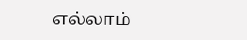எல்லாம்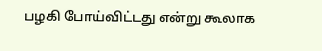பழகி போய்விட்டது என்று கூலாக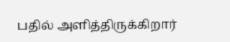பதில் அளித்திருக்கிறார்